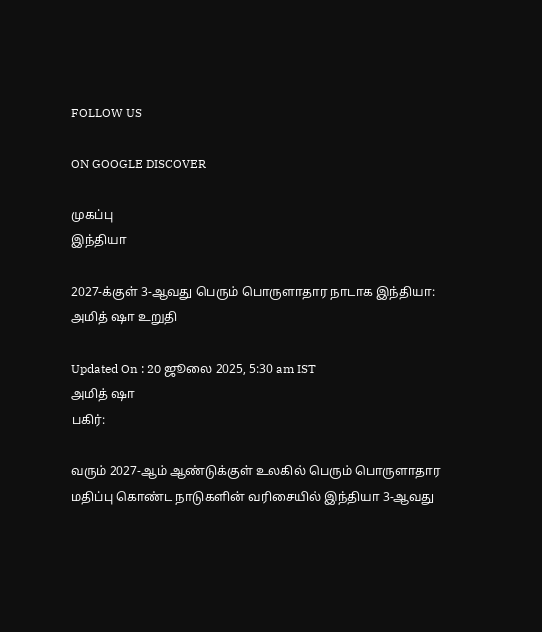FOLLOW US

ON GOOGLE DISCOVER

முகப்பு
இந்தியா

2027-க்குள் 3-ஆவது பெரும் பொருளாதார நாடாக இந்தியா: அமித் ஷா உறுதி

Updated On : 20 ஜூலை 2025, 5:30 am IST
அமித் ஷா
பகிர்:

வரும் 2027-ஆம் ஆண்டுக்குள் உலகில் பெரும் பொருளாதார மதிப்பு கொண்ட நாடுகளின் வரிசையில் இந்தியா 3-ஆவது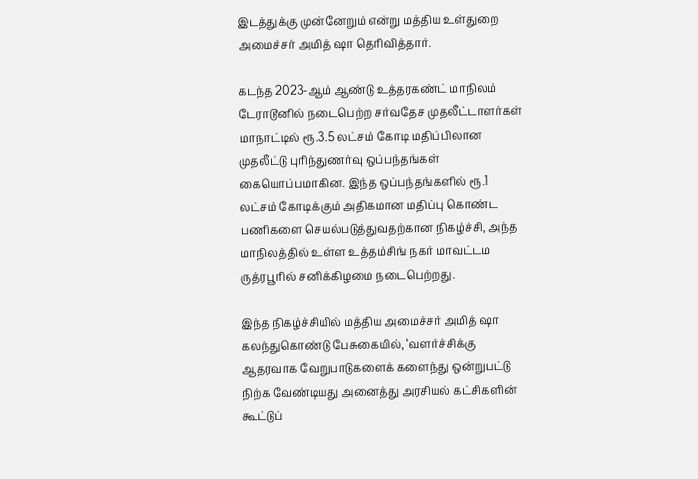இடத்துக்கு முன்னேறும் என்று மத்திய உள்துறை அமைச்சர் அமித் ஷா தெரிவித்தார்.

கடந்த 2023-ஆம் ஆண்டு உத்தரகண்ட் மாநிலம் டேராடூனில் நடைபெற்ற சர்வதேச முதலீட்டாளர்கள் மாநாட்டில் ரூ.3.5 லட்சம் கோடி மதிப்பிலான முதலீட்டு புரிந்துணர்வு ஒப்பந்தங்கள் கையொப்பமாகின. இந்த ஒப்பந்தங்களில் ரூ.1 லட்சம் கோடிக்கும் அதிகமான மதிப்பு கொண்ட பணிகளை செயல்படுத்துவதற்கான நிகழ்ச்சி, அந்த மாநிலத்தில் உள்ள உத்தம்சிங் நகர் மாவட்டம ருத்ரபூரில் சனிக்கிழமை நடைபெற்றது.

இந்த நிகழ்ச்சியில் மத்திய அமைச்சர் அமித் ஷா கலந்துகொண்டு பேசுகையில், ‘வளர்ச்சிக்கு ஆதரவாக வேறுபாடுகளைக் களைந்து ஒன்றுபட்டு நிற்க வேண்டியது அனைத்து அரசியல் கட்சிகளின் கூட்டுப்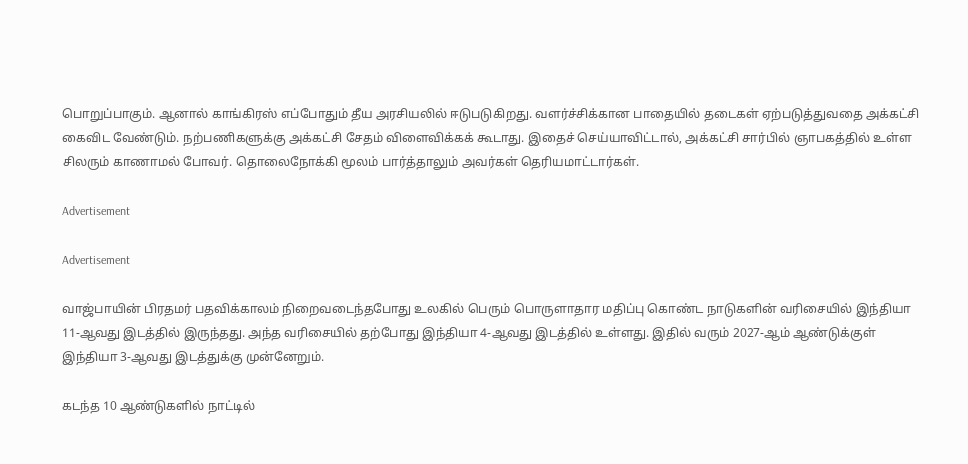பொறுப்பாகும். ஆனால் காங்கிரஸ் எப்போதும் தீய அரசியலில் ஈடுபடுகிறது. வளர்ச்சிக்கான பாதையில் தடைகள் ஏற்படுத்துவதை அக்கட்சி கைவிட வேண்டும். நற்பணிகளுக்கு அக்கட்சி சேதம் விளைவிக்கக் கூடாது. இதைச் செய்யாவிட்டால், அக்கட்சி சார்பில் ஞாபகத்தில் உள்ள சிலரும் காணாமல் போவர். தொலைநோக்கி மூலம் பார்த்தாலும் அவர்கள் தெரியமாட்டார்கள்.

Advertisement

Advertisement

வாஜ்பாயின் பிரதமர் பதவிக்காலம் நிறைவடைந்தபோது உலகில் பெரும் பொருளாதார மதிப்பு கொண்ட நாடுகளின் வரிசையில் இந்தியா 11-ஆவது இடத்தில் இருந்தது. அந்த வரிசையில் தற்போது இந்தியா 4-ஆவது இடத்தில் உள்ளது. இதில் வரும் 2027-ஆம் ஆண்டுக்குள் இந்தியா 3-ஆவது இடத்துக்கு முன்னேறும்.

கடந்த 10 ஆண்டுகளில் நாட்டில்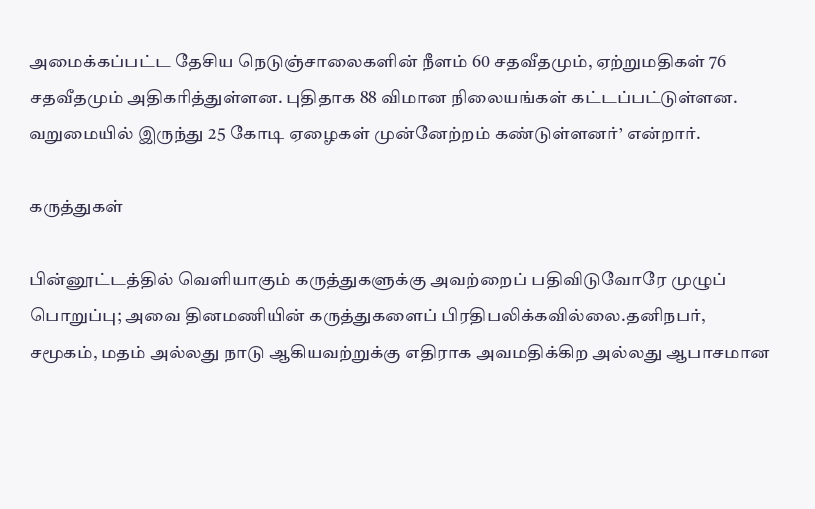அமைக்கப்பட்ட தேசிய நெடுஞ்சாலைகளின் நீளம் 60 சதவீதமும், ஏற்றுமதிகள் 76 சதவீதமும் அதிகரித்துள்ளன. புதிதாக 88 விமான நிலையங்கள் கட்டப்பட்டுள்ளன. வறுமையில் இருந்து 25 கோடி ஏழைகள் முன்னேற்றம் கண்டுள்ளனர்’ என்றார்.

கருத்துகள்

பின்னூட்டத்தில் வெளியாகும் கருத்துகளுக்கு அவற்றைப் பதிவிடுவோரே முழுப் பொறுப்பு; அவை தினமணியின் கருத்துகளைப் பிரதிபலிக்கவில்லை.தனிநபர், சமூகம், மதம் அல்லது நாடு ஆகியவற்றுக்கு எதிராக அவமதிக்கிற அல்லது ஆபாசமான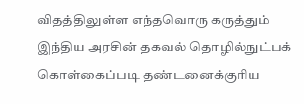விதத்திலுள்ள எந்தவொரு கருத்தும் இந்திய அரசின் தகவல் தொழில்நுட்பக் கொள்கைப்படி தண்டனைக்குரிய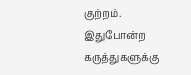குற்றம். இதுபோன்ற கருத்துகளுக்கு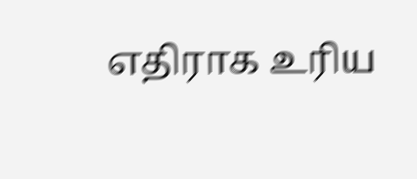எதிராக உரிய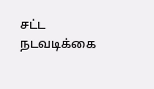சட்ட நடவடிக்கை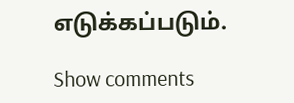எடுக்கப்படும்.

Show comments